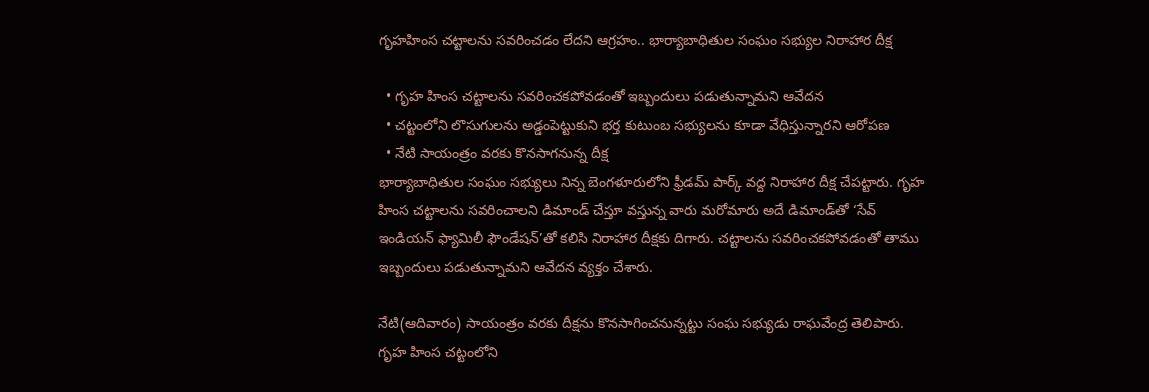గృహహింస చట్టాలను సవరించడం లేదని ఆగ్రహం.. భార్యాబాధితుల సంఘం సభ్యుల నిరాహార దీక్ష

  • గృహ హింస చట్టాలను సవరించకపోవడంతో ఇబ్బందులు పడుతున్నామని ఆవేదన
  • చట్టంలోని లొసుగులను అడ్డంపెట్టుకుని భర్త కుటుంబ సభ్యులను కూడా వేధిస్తున్నారని ఆరోపణ
  • నేటి సాయంత్రం వరకు కొనసాగనున్న దీక్ష
భార్యాబాధితుల సంఘం సభ్యులు నిన్న బెంగళూరులోని ఫ్రీడమ్ పార్క్ వద్ద నిరాహార దీక్ష చేపట్టారు. గృహ హింస చట్టాలను సవరించాలని డిమాండ్ చేస్తూ వస్తున్న వారు మరోమారు అదే డిమాండ్‌తో ‘సేవ్ ఇండియన్ ఫ్యామిలీ ఫౌండేషన్’తో కలిసి నిరాహార దీక్షకు దిగారు. చట్టాలను సవరించకపోవడంతో తాము ఇబ్బందులు పడుతున్నామని ఆవేదన వ్యక్తం చేశారు.

నేటి(ఆదివారం) సాయంత్రం వరకు దీక్షను కొనసాగించనున్నట్టు సంఘ సభ్యుడు రాఘవేంద్ర తెలిపారు. గృహ హింస చట్టంలోని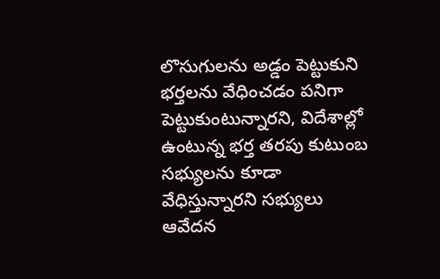లొసుగులను అడ్డం పెట్టుకుని భర్తలను వేధించడం పనిగా పెట్టుకుంటున్నారని, విదేశాల్లో ఉంటున్న భర్త తరపు కుటుంబ సభ్యులను కూడా వేధిస్తున్నారని సభ్యులు ఆవేదన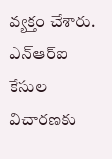వ్యక్తం చేశారు. ఎన్ఆర్ఐ కేసుల విచారణకు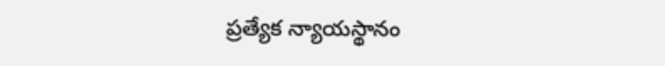ప్రత్యేక న్యాయస్థానం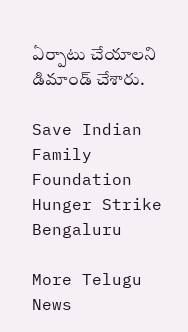ఏర్పాటు చేయాలని డిమాండ్ చేశారు.

Save Indian Family Foundation
Hunger Strike
Bengaluru

More Telugu News